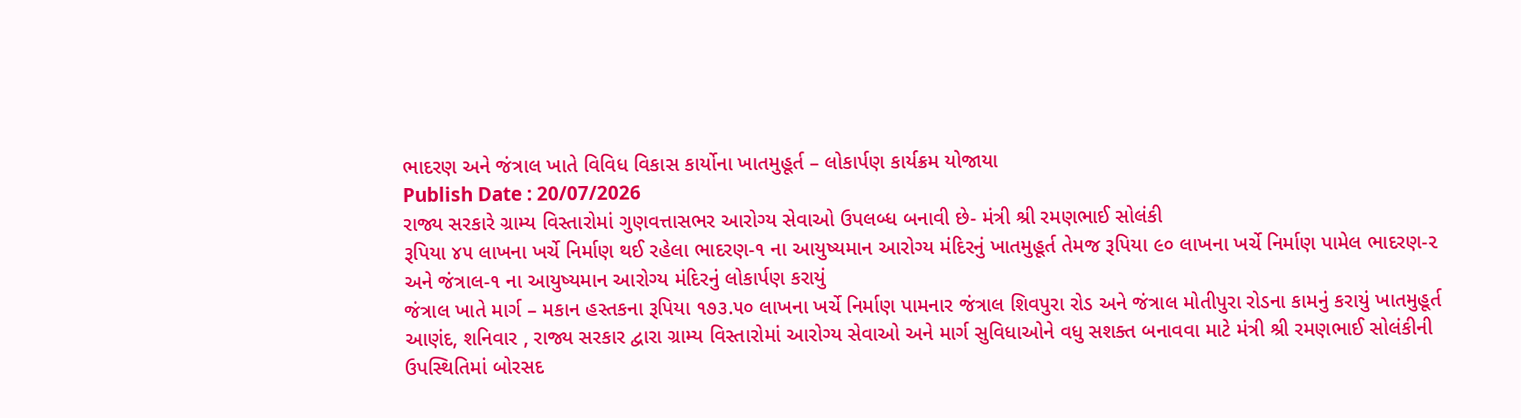ભાદરણ અને જંત્રાલ ખાતે વિવિધ વિકાસ કાર્યોના ખાતમુહૂર્ત – લોકાર્પણ કાર્યક્રમ યોજાયા
Publish Date : 20/07/2026
રાજ્ય સરકારે ગ્રામ્ય વિસ્તારોમાં ગુણવત્તાસભર આરોગ્ય સેવાઓ ઉપલબ્ધ બનાવી છે- મંત્રી શ્રી રમણભાઈ સોલંકી
રૂપિયા ૪૫ લાખના ખર્ચે નિર્માણ થઈ રહેલા ભાદરણ-૧ ના આયુષ્યમાન આરોગ્ય મંદિરનું ખાતમુહૂર્ત તેમજ રૂપિયા ૯૦ લાખના ખર્ચે નિર્માણ પામેલ ભાદરણ-૨ અને જંત્રાલ-૧ ના આયુષ્યમાન આરોગ્ય મંદિરનું લોકાર્પણ કરાયું
જંત્રાલ ખાતે માર્ગ – મકાન હસ્તકના રૂપિયા ૧૭૩.૫૦ લાખના ખર્ચે નિર્માણ પામનાર જંત્રાલ શિવપુરા રોડ અને જંત્રાલ મોતીપુરા રોડના કામનું કરાયું ખાતમુહૂર્ત
આણંદ, શનિવાર , રાજ્ય સરકાર દ્વારા ગ્રામ્ય વિસ્તારોમાં આરોગ્ય સેવાઓ અને માર્ગ સુવિધાઓને વધુ સશક્ત બનાવવા માટે મંત્રી શ્રી રમણભાઈ સોલંકીની ઉપસ્થિતિમાં બોરસદ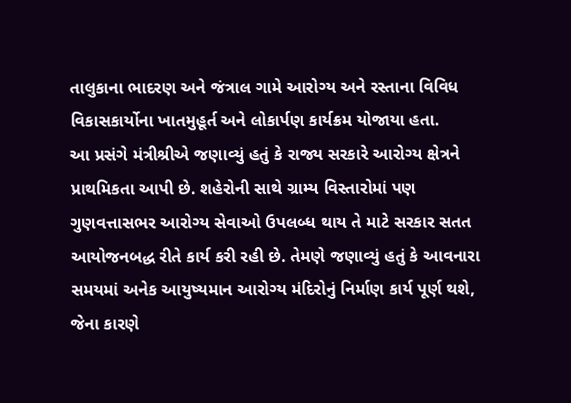તાલુકાના ભાદરણ અને જંત્રાલ ગામે આરોગ્ય અને રસ્તાના વિવિધ વિકાસકાર્યોના ખાતમુહૂર્ત અને લોકાર્પણ કાર્યક્રમ યોજાયા હતા.
આ પ્રસંગે મંત્રીશ્રીએ જણાવ્યું હતું કે રાજ્ય સરકારે આરોગ્ય ક્ષેત્રને પ્રાથમિકતા આપી છે. શહેરોની સાથે ગ્રામ્ય વિસ્તારોમાં પણ ગુણવત્તાસભર આરોગ્ય સેવાઓ ઉપલબ્ધ થાય તે માટે સરકાર સતત આયોજનબદ્ધ રીતે કાર્ય કરી રહી છે. તેમણે જણાવ્યું હતું કે આવનારા સમયમાં અનેક આયુષ્યમાન આરોગ્ય મંદિરોનું નિર્માણ કાર્ય પૂર્ણ થશે, જેના કારણે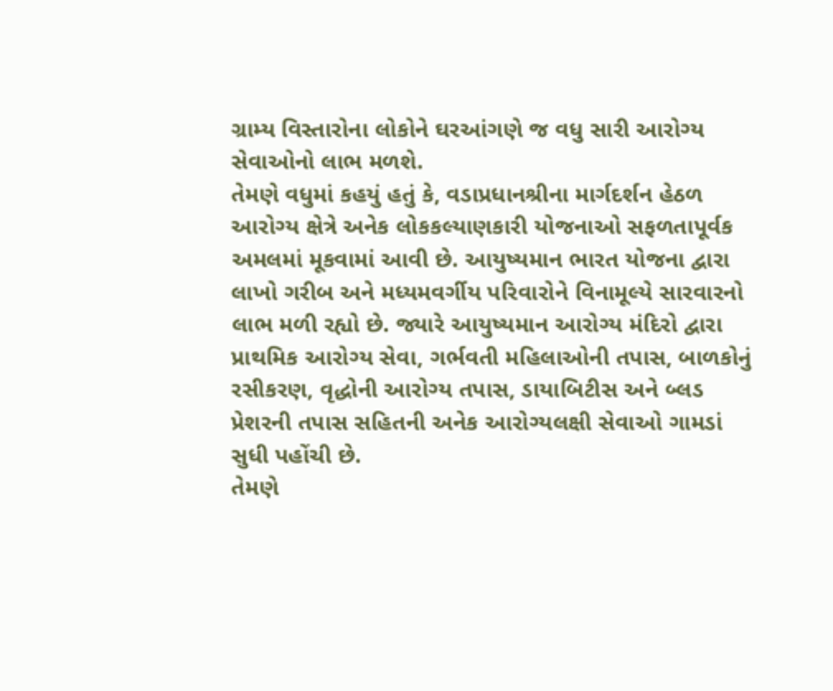ગ્રામ્ય વિસ્તારોના લોકોને ઘરઆંગણે જ વધુ સારી આરોગ્ય સેવાઓનો લાભ મળશે.
તેમણે વધુમાં કહયું હતું કે, વડાપ્રધાનશ્રીના માર્ગદર્શન હેઠળ આરોગ્ય ક્ષેત્રે અનેક લોકકલ્યાણકારી યોજનાઓ સફળતાપૂર્વક અમલમાં મૂકવામાં આવી છે. આયુષ્યમાન ભારત યોજના દ્વારા લાખો ગરીબ અને મધ્યમવર્ગીય પરિવારોને વિનામૂલ્યે સારવારનો લાભ મળી રહ્યો છે. જ્યારે આયુષ્યમાન આરોગ્ય મંદિરો દ્વારા પ્રાથમિક આરોગ્ય સેવા, ગર્ભવતી મહિલાઓની તપાસ, બાળકોનું રસીકરણ, વૃદ્ધોની આરોગ્ય તપાસ, ડાયાબિટીસ અને બ્લડ પ્રેશરની તપાસ સહિતની અનેક આરોગ્યલક્ષી સેવાઓ ગામડાં સુધી પહોંચી છે.
તેમણે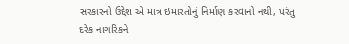સરકારનો ઉદ્દેશ એ માત્ર ઇમારતોનું નિર્માણ કરવાનો નથી, પરંતુ દરેક નાગરિકને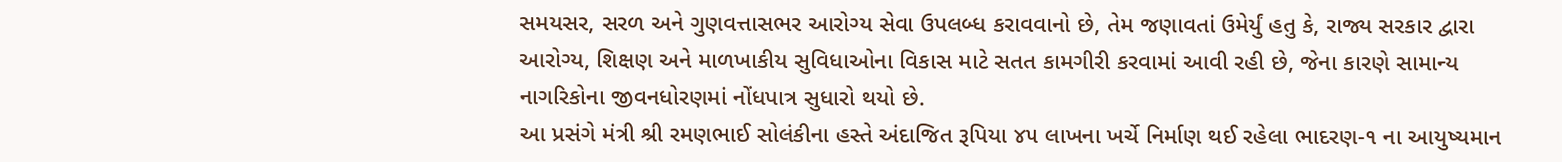સમયસર, સરળ અને ગુણવત્તાસભર આરોગ્ય સેવા ઉપલબ્ધ કરાવવાનો છે, તેમ જણાવતાં ઉમેર્યું હતુ કે, રાજ્ય સરકાર દ્વારા આરોગ્ય, શિક્ષણ અને માળખાકીય સુવિધાઓના વિકાસ માટે સતત કામગીરી કરવામાં આવી રહી છે, જેના કારણે સામાન્ય નાગરિકોના જીવનધોરણમાં નોંધપાત્ર સુધારો થયો છે.
આ પ્રસંગે મંત્રી શ્રી રમણભાઈ સોલંકીના હસ્તે અંદાજિત રૂપિયા ૪૫ લાખના ખર્ચે નિર્માણ થઈ રહેલા ભાદરણ-૧ ના આયુષ્યમાન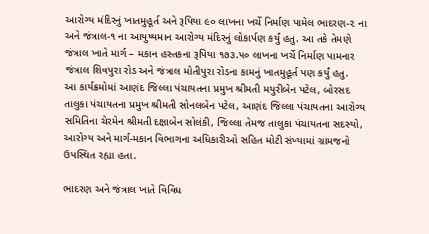આરોગ્ય મંદિરનું ખાતમુહૂર્ત અને રૂપિયા ૯૦ લાખના ખર્ચે નિર્માણ પામેલ ભાદરણ-૨ ના અને જંત્રાલ-૧ ના આયુષ્યમાન આરોગ્ય મંદિરનું લોકાર્પણ કર્યું હતુ. આ તકે તેમણે જંત્રાલ ખાતે માર્ગ – મકાન હસ્તકના રૂપિયા ૧૭૩.૫૦ લાખના ખર્ચે નિર્માણ પામનાર જંત્રાલ શિવપુરા રોડ અને જંત્રાલ મોતીપુરા રોડના કામનું ખાતમુહૂર્ત પણ કર્યું હતુ.
આ કાર્યક્રમોમાં આણંદ જિલ્લા પંચાયતના પ્રમુખ શ્રીમતી મયુરીબેન પટેલ, બોરસદ તાલુકા પંચાયતના પ્રમુખ શ્રીમતી સોનલબેન પટેલ, આણંદ જિલ્લા પંચાયતના આરોગ્ય સમિતિના ચેરમેન શ્રીમતી દક્ષાબેન સોલંકી, જિલ્લા તેમજ તાલુકા પંચાયતના સદસ્યો, આરોગ્ય અને માર્ગ-મકાન વિભાગના અધિકારીઓ સહિત મોટી સંખ્યામાં ગ્રામજનો ઉપસ્થિત રહ્યા હતા.

ભાદરણ અને જંત્રાલ ખાતે વિવિધ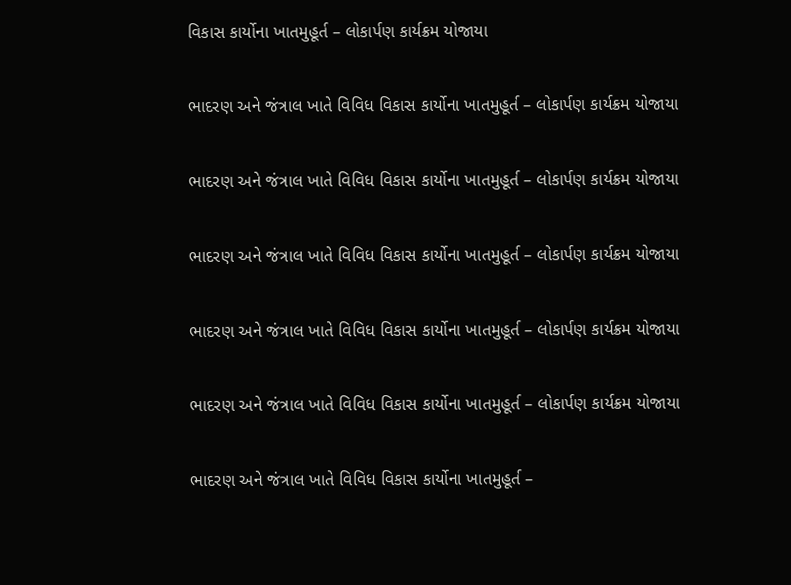વિકાસ કાર્યોના ખાતમુહૂર્ત – લોકાર્પણ કાર્યક્રમ યોજાયા

ભાદરણ અને જંત્રાલ ખાતે વિવિધ વિકાસ કાર્યોના ખાતમુહૂર્ત – લોકાર્પણ કાર્યક્રમ યોજાયા

ભાદરણ અને જંત્રાલ ખાતે વિવિધ વિકાસ કાર્યોના ખાતમુહૂર્ત – લોકાર્પણ કાર્યક્રમ યોજાયા

ભાદરણ અને જંત્રાલ ખાતે વિવિધ વિકાસ કાર્યોના ખાતમુહૂર્ત – લોકાર્પણ કાર્યક્રમ યોજાયા

ભાદરણ અને જંત્રાલ ખાતે વિવિધ વિકાસ કાર્યોના ખાતમુહૂર્ત – લોકાર્પણ કાર્યક્રમ યોજાયા

ભાદરણ અને જંત્રાલ ખાતે વિવિધ વિકાસ કાર્યોના ખાતમુહૂર્ત – લોકાર્પણ કાર્યક્રમ યોજાયા

ભાદરણ અને જંત્રાલ ખાતે વિવિધ વિકાસ કાર્યોના ખાતમુહૂર્ત –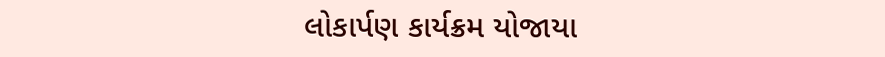લોકાર્પણ કાર્યક્રમ યોજાયા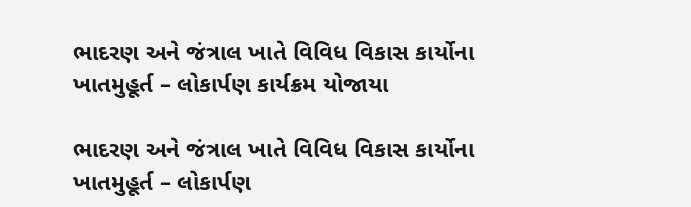ભાદરણ અને જંત્રાલ ખાતે વિવિધ વિકાસ કાર્યોના ખાતમુહૂર્ત – લોકાર્પણ કાર્યક્રમ યોજાયા

ભાદરણ અને જંત્રાલ ખાતે વિવિધ વિકાસ કાર્યોના ખાતમુહૂર્ત – લોકાર્પણ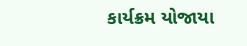કાર્યક્રમ યોજાયા